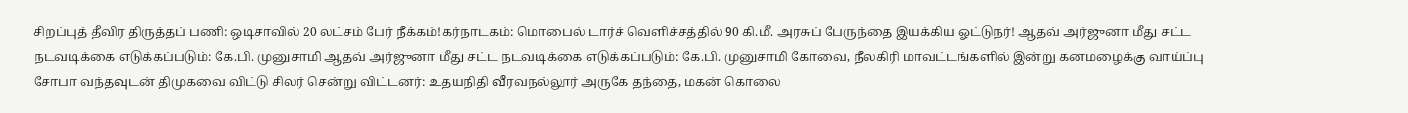சிறப்புத் தீவிர திருத்தப் பணி: ஒடிசாவில் 20 லட்சம் பேர் நீக்கம்!கர்நாடகம்: மொபைல் டார்ச் வெளிச்சத்தில் 90 கி.மீ. அரசுப் பேருந்தை இயக்கிய ஓட்டுநர்! ஆதவ் அர்ஜுனா மீது சட்ட நடவடிக்கை எடுக்கப்படும்: கே.பி. முனுசாமி ஆதவ் அர்ஜுனா மீது சட்ட நடவடிக்கை எடுக்கப்படும்: கே.பி. முனுசாமி கோவை, நீலகிரி மாவட்டங்களில் இன்று கனமழைக்கு வாய்ப்பு சோபா வந்தவுடன் திமுகவை விட்டு சிலர் சென்று விட்டனர்: உதயநிதி வீரவநல்லூர் அருகே தந்தை, மகன் கொலை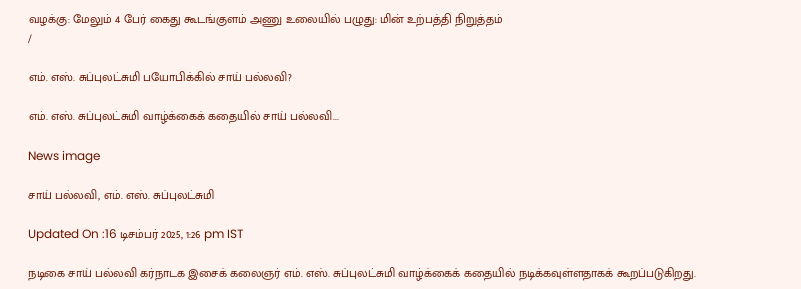வழக்கு: மேலும் 4 பேர் கைது கூடங்குளம் அணு உலையில் பழுது: மின் உற்பத்தி நிறுத்தம்
/

எம். எஸ். சுப்புலட்சுமி பயோபிக்கில் சாய் பல்லவி?

எம். எஸ். சுப்புலட்சுமி வாழ்க்கைக் கதையில் சாய் பல்லவி...

News image

சாய் பல்லவி, எம். எஸ். சுப்புலட்சுமி

Updated On :16 டிசம்பர் 2025, 1:26 pm IST

நடிகை சாய் பல்லவி கர்நாடக இசைக் கலைஞர் எம். எஸ். சுப்புலட்சுமி வாழ்க்கைக் கதையில் நடிக்கவுள்ளதாகக் கூறப்படுகிறது.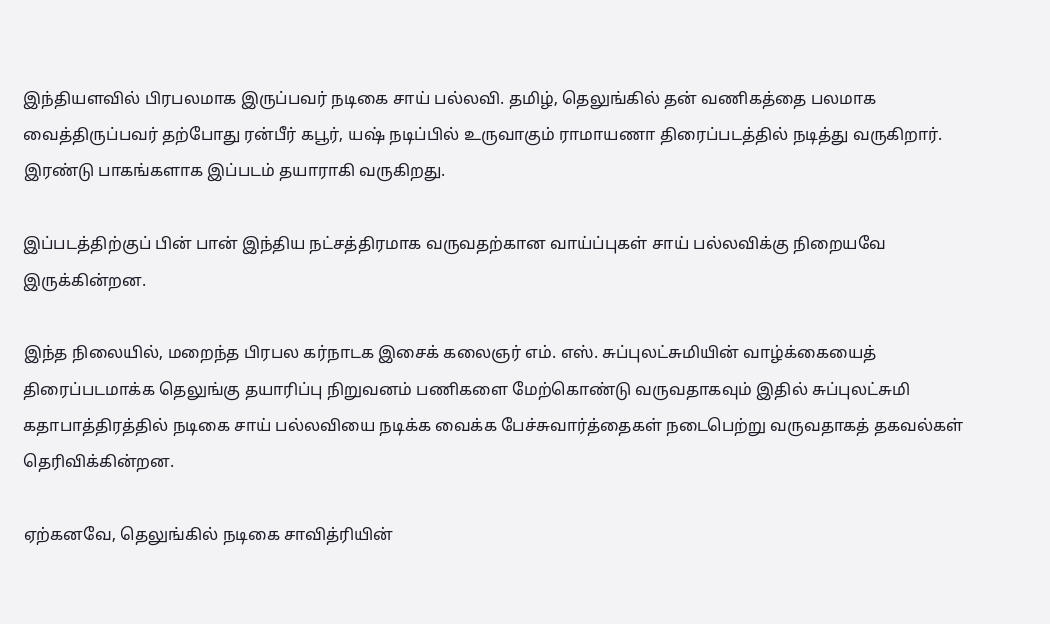இந்தியளவில் பிரபலமாக இருப்பவர் நடிகை சாய் பல்லவி. தமிழ், தெலுங்கில் தன் வணிகத்தை பலமாக வைத்திருப்பவர் தற்போது ரன்பீர் கபூர், யஷ் நடிப்பில் உருவாகும் ராமாயணா திரைப்படத்தில் நடித்து வருகிறார். இரண்டு பாகங்களாக இப்படம் தயாராகி வருகிறது.

இப்படத்திற்குப் பின் பான் இந்திய நட்சத்திரமாக வருவதற்கான வாய்ப்புகள் சாய் பல்லவிக்கு நிறையவே இருக்கின்றன.

இந்த நிலையில், மறைந்த பிரபல கர்நாடக இசைக் கலைஞர் எம். எஸ். சுப்புலட்சுமியின் வாழ்க்கையைத் திரைப்படமாக்க தெலுங்கு தயாரிப்பு நிறுவனம் பணிகளை மேற்கொண்டு வருவதாகவும் இதில் சுப்புலட்சுமி கதாபாத்திரத்தில் நடிகை சாய் பல்லவியை நடிக்க வைக்க பேச்சுவார்த்தைகள் நடைபெற்று வருவதாகத் தகவல்கள் தெரிவிக்கின்றன.

ஏற்கனவே, தெலுங்கில் நடிகை சாவித்ரியின்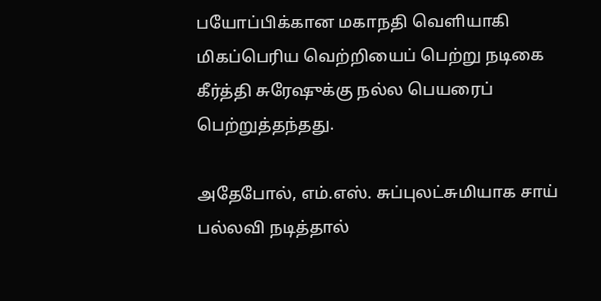பயோப்பிக்கான மகாநதி வெளியாகி மிகப்பெரிய வெற்றியைப் பெற்று நடிகை கீர்த்தி சுரேஷுக்கு நல்ல பெயரைப் பெற்றுத்தந்தது.

அதேபோல், எம்.எஸ். சுப்புலட்சுமியாக சாய் பல்லவி நடித்தால்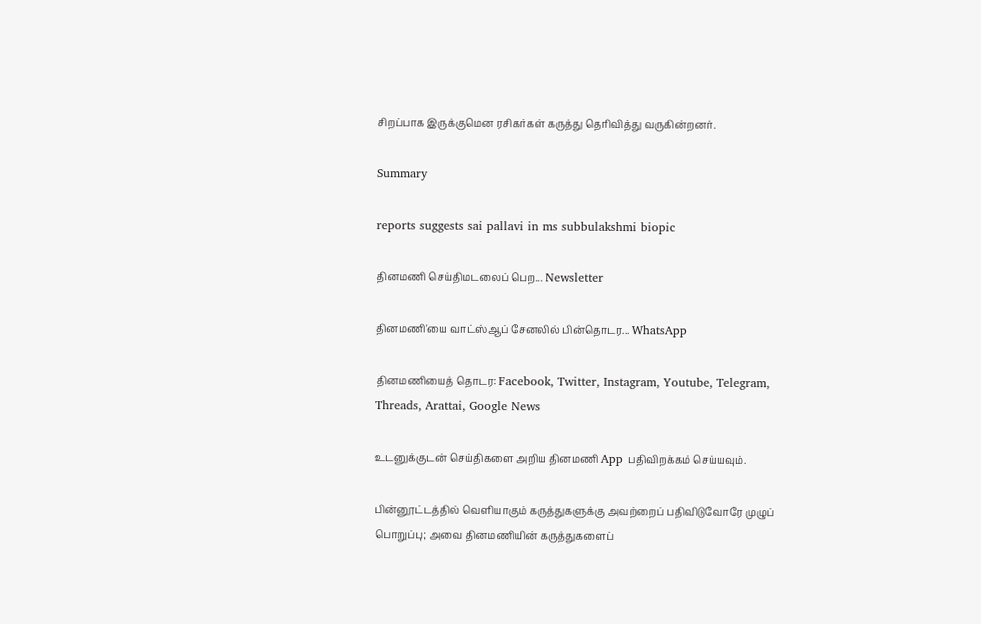சிறப்பாக இருக்குமென ரசிகர்கள் கருத்து தெரிவித்து வருகின்றனர்.

Summary

reports suggests sai pallavi in ms subbulakshmi biopic

தினமணி செய்திமடலைப் பெற... Newsletter

தினமணி'யை வாட்ஸ்ஆப் சேனலில் பின்தொடர... WhatsApp

தினமணியைத் தொடர: Facebook, Twitter, Instagram, Youtube, Telegram, Threads, Arattai, Google News

உடனுக்குடன் செய்திகளை அறிய தினமணி App பதிவிறக்கம் செய்யவும்.

பின்னூட்டத்தில் வெளியாகும் கருத்துகளுக்கு அவற்றைப் பதிவிடுவோரே முழுப் பொறுப்பு; அவை தினமணியின் கருத்துகளைப்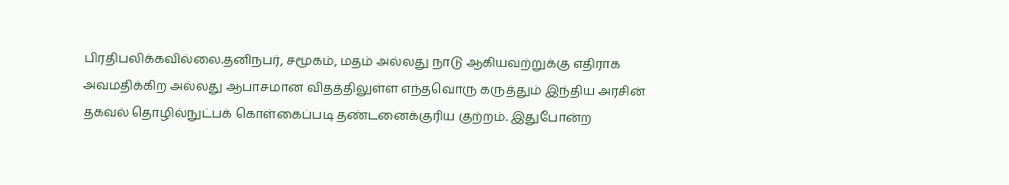பிரதிபலிக்கவில்லை.தனிநபர், சமூகம், மதம் அல்லது நாடு ஆகியவற்றுக்கு எதிராக அவமதிக்கிற அல்லது ஆபாசமான விதத்திலுள்ள எந்தவொரு கருத்தும் இந்திய அரசின் தகவல் தொழில்நுட்பக் கொள்கைப்படி தண்டனைக்குரிய குற்றம். இதுபோன்ற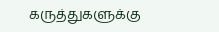கருத்துகளுக்கு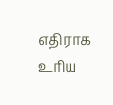எதிராக உரிய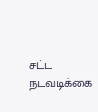சட்ட நடவடிக்கை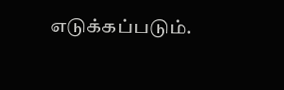எடுக்கப்படும்.